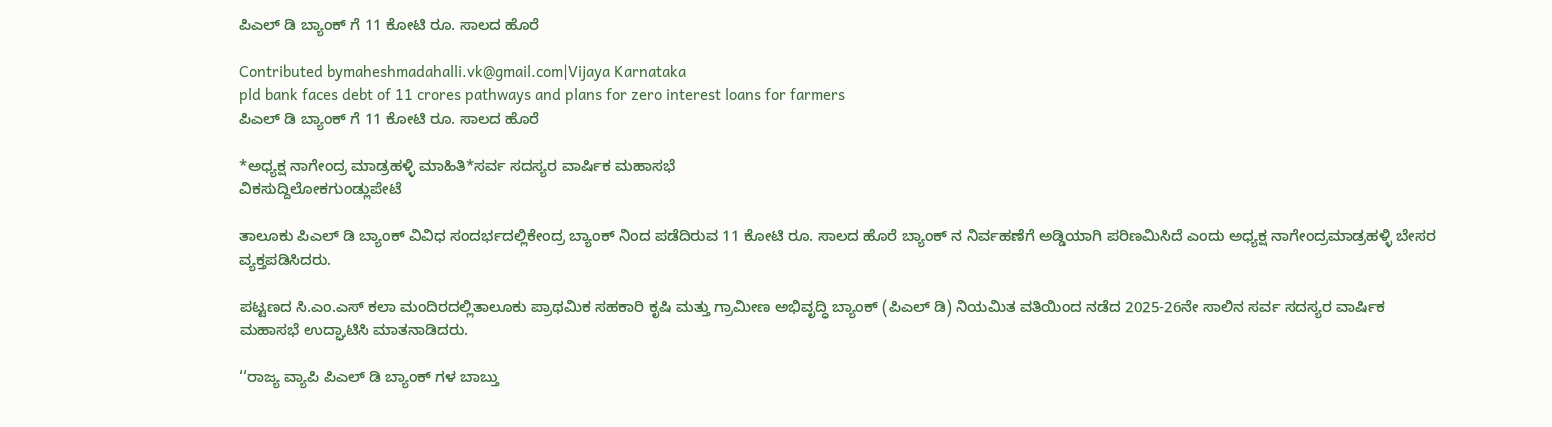ಪಿಎಲ್ ಡಿ ಬ್ಯಾಂಕ್ ಗೆ 11 ಕೋಟಿ ರೂ. ಸಾಲದ ಹೊರೆ

Contributed bymaheshmadahalli.vk@gmail.com|Vijaya Karnataka
pld bank faces debt of 11 crores pathways and plans for zero interest loans for farmers
ಪಿಎಲ್ ಡಿ ಬ್ಯಾಂಕ್ ಗೆ 11 ಕೋಟಿ ರೂ. ಸಾಲದ ಹೊರೆ

*ಅಧ್ಯಕ್ಷ ನಾಗೇಂದ್ರ ಮಾಡ್ರಹಳ್ಳಿ ಮಾಹಿತಿ*ಸರ್ವ ಸದಸ್ಯರ ವಾರ್ಷಿಕ ಮಹಾಸಭೆ
ವಿಕಸುದ್ದಿಲೋಕಗುಂಡ್ಲುಪೇಟೆ

ತಾಲೂಕು ಪಿಎಲ್ ಡಿ ಬ್ಯಾಂಕ್ ವಿವಿಧ ಸಂದರ್ಭದಲ್ಲಿಕೇಂದ್ರ ಬ್ಯಾಂಕ್ ನಿಂದ ಪಡೆದಿರುವ 11 ಕೋಟಿ ರೂ. ಸಾಲದ ಹೊರೆ ಬ್ಯಾಂಕ್ ನ ನಿರ್ವಹಣೆಗೆ ಅಡ್ಡಿಯಾಗಿ ಪರಿಣಮಿಸಿದೆ ಎಂದು ಅಧ್ಯಕ್ಷ ನಾಗೇಂದ್ರಮಾಡ್ರಹಳ್ಳಿ ಬೇಸರ ವ್ಯಕ್ತಪಡಿಸಿದರು.

ಪಟ್ಟಣದ ಸಿ.ಎಂ.ಎಸ್ ಕಲಾ ಮಂದಿರದಲ್ಲಿತಾಲೂಕು ಪ್ರಾಥಮಿಕ ಸಹಕಾರಿ ಕೃಷಿ ಮತ್ತು ಗ್ರಾಮೀಣ ಅಭಿವೃದ್ಧಿ ಬ್ಯಾಂಕ್ (ಪಿಎಲ್ ಡಿ) ನಿಯಮಿತ ವತಿಯಿಂದ ನಡೆದ 2025-26ನೇ ಸಾಲಿನ ಸರ್ವ ಸದಸ್ಯರ ವಾರ್ಷಿಕ ಮಹಾಸಭೆ ಉದ್ಘಾಟಿಸಿ ಮಾತನಾಡಿದರು.

‘‘ರಾಜ್ಯ ವ್ಯಾಪಿ ಪಿಎಲ್ ಡಿ ಬ್ಯಾಂಕ್ ಗಳ ಬಾಬ್ತು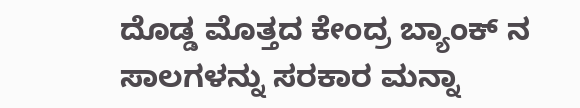ದೊಡ್ಡ ಮೊತ್ತದ ಕೇಂದ್ರ ಬ್ಯಾಂಕ್ ನ ಸಾಲಗಳನ್ನು ಸರಕಾರ ಮನ್ನಾ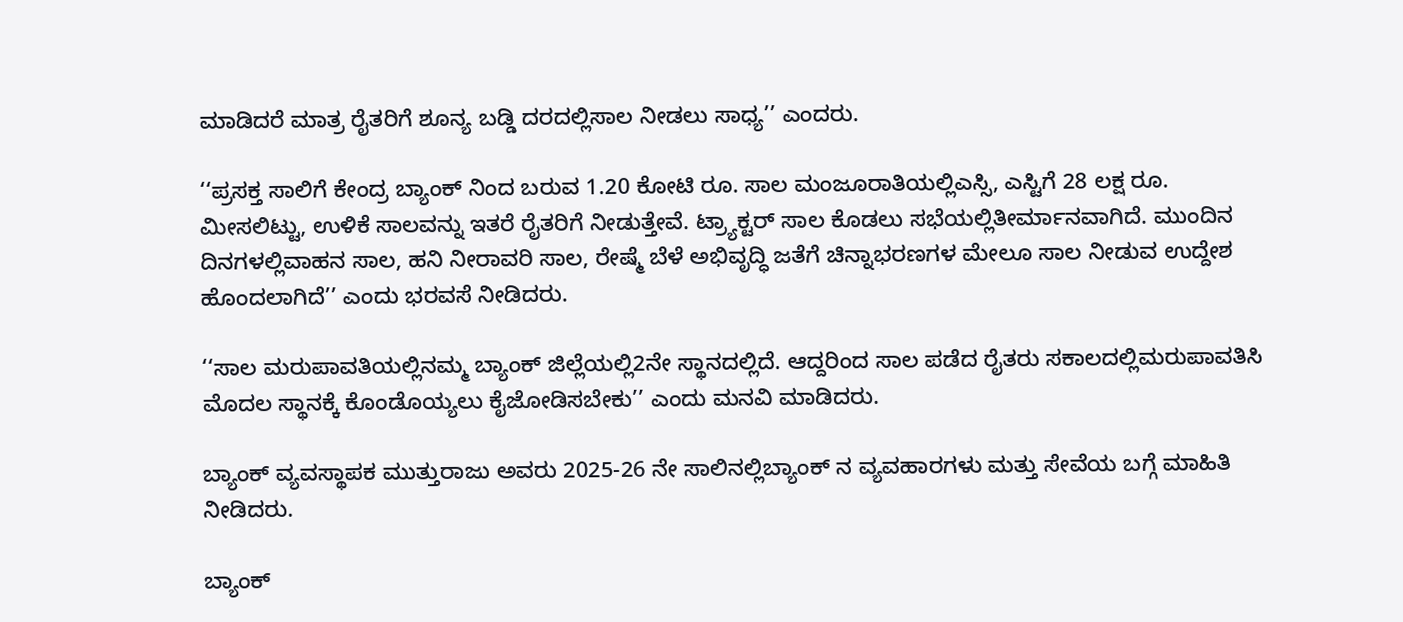ಮಾಡಿದರೆ ಮಾತ್ರ ರೈತರಿಗೆ ಶೂನ್ಯ ಬಡ್ಡಿ ದರದಲ್ಲಿಸಾಲ ನೀಡಲು ಸಾಧ್ಯ’’ ಎಂದರು.

‘‘ಪ್ರಸಕ್ತ ಸಾಲಿಗೆ ಕೇಂದ್ರ ಬ್ಯಾಂಕ್ ನಿಂದ ಬರುವ 1.20 ಕೋಟಿ ರೂ. ಸಾಲ ಮಂಜೂರಾತಿಯಲ್ಲಿಎಸ್ಸಿ, ಎಸ್ಟಿಗೆ 28 ಲಕ್ಷ ರೂ. ಮೀಸಲಿಟ್ಟು, ಉಳಿಕೆ ಸಾಲವನ್ನು ಇತರೆ ರೈತರಿಗೆ ನೀಡುತ್ತೇವೆ. ಟ್ರ್ಯಾಕ್ಟರ್ ಸಾಲ ಕೊಡಲು ಸಭೆಯಲ್ಲಿತೀರ್ಮಾನವಾಗಿದೆ. ಮುಂದಿನ ದಿನಗಳಲ್ಲಿವಾಹನ ಸಾಲ, ಹನಿ ನೀರಾವರಿ ಸಾಲ, ರೇಷ್ಮೆ ಬೆಳೆ ಅಭಿವೃದ್ಧಿ ಜತೆಗೆ ಚಿನ್ನಾಭರಣಗಳ ಮೇಲೂ ಸಾಲ ನೀಡುವ ಉದ್ದೇಶ ಹೊಂದಲಾಗಿದೆ’’ ಎಂದು ಭರವಸೆ ನೀಡಿದರು.

‘‘ಸಾಲ ಮರುಪಾವತಿಯಲ್ಲಿನಮ್ಮ ಬ್ಯಾಂಕ್ ಜಿಲ್ಲೆಯಲ್ಲಿ2ನೇ ಸ್ಥಾನದಲ್ಲಿದೆ. ಆದ್ದರಿಂದ ಸಾಲ ಪಡೆದ ರೈತರು ಸಕಾಲದಲ್ಲಿಮರುಪಾವತಿಸಿ ಮೊದಲ ಸ್ಥಾನಕ್ಕೆ ಕೊಂಡೊಯ್ಯಲು ಕೈಜೋಡಿಸಬೇಕು’’ ಎಂದು ಮನವಿ ಮಾಡಿದರು.

ಬ್ಯಾಂಕ್ ವ್ಯವಸ್ಥಾಪಕ ಮುತ್ತುರಾಜು ಅವರು 2025-26 ನೇ ಸಾಲಿನಲ್ಲಿಬ್ಯಾಂಕ್ ನ ವ್ಯವಹಾರಗಳು ಮತ್ತು ಸೇವೆಯ ಬಗ್ಗೆ ಮಾಹಿತಿ ನೀಡಿದರು.

ಬ್ಯಾಂಕ್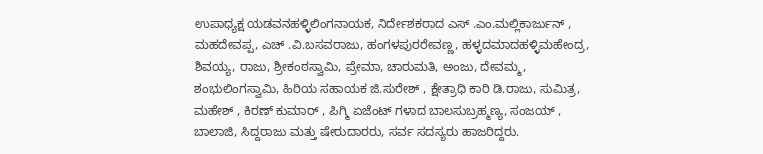ಉಪಾಧ್ಯಕ್ಷ ಯಡವನಹಳ್ಳಿಲಿಂಗನಾಯಕ, ನಿರ್ದೇಶಕರಾದ ಎಸ್ .ಎಂ.ಮಲ್ಲಿಕಾರ್ಜುನ್ , ಮಹದೇವಪ್ಪ, ಎಚ್ .ವಿ.ಬಸವರಾಜು, ಹಂಗಳಪುರರೇವಣ್ಣ, ಹಳ್ಳದಮಾದಹಳ್ಳಿಮಹೇಂದ್ರ, ಶಿವಯ್ಯ, ರಾಜು, ಶ್ರೀಕಂಠಸ್ವಾಮಿ, ಪ್ರೇಮಾ, ಚಾರುಮತಿ, ಅಂಜು, ದೇವಮ್ಮ, ಶಂಭುಲಿಂಗಸ್ವಾಮಿ, ಹಿರಿಯ ಸಹಾಯಕ ಜಿ.ಸುರೇಶ್ , ಕ್ಷೇತ್ರಾಧಿ ಕಾರಿ ಡಿ.ರಾಜು, ಸುಮಿತ್ರ, ಮಹೇಶ್ , ಕಿರಣ್ ಕುಮಾರ್ , ಪಿಗ್ಮಿ ಏಜೆಂಟ್ ಗಳಾದ ಬಾಲಸುಬ್ರಹ್ಮಣ್ಯ, ಸಂಜಯ್ , ಬಾಲಾಜಿ, ಸಿದ್ದರಾಜು ಮತ್ತು ಷೇರುದಾರರು, ಸರ್ವ ಸದಸ್ಯರು ಹಾಜರಿದ್ದರು.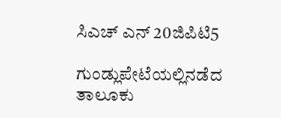ಸಿಎಚ್ ಎನ್ 20ಜಿಪಿಟಿ5

ಗುಂಡ್ಲುಪೇಟೆಯಲ್ಲಿನಡೆದ ತಾಲೂಕು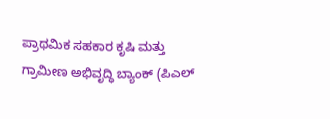ಪ್ರಾಥಮಿಕ ಸಹಕಾರ ಕೃಷಿ ಮತ್ತು ಗ್ರಾಮೀಣ ಅಭಿವೃದ್ಧಿ ಬ್ಯಾಂಕ್ (ಪಿಎಲ್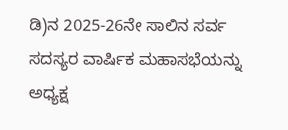ಡಿ)ನ 2025-26ನೇ ಸಾಲಿನ ಸರ್ವ ಸದಸ್ಯರ ವಾರ್ಷಿಕ ಮಹಾಸಭೆಯನ್ನು ಅಧ್ಯಕ್ಷ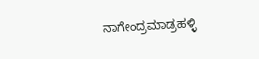ನಾಗೇಂದ್ರಮಾಡ್ರಹಳ್ಳಿ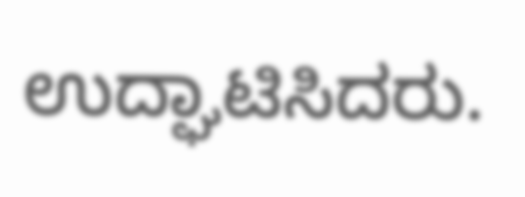ಉದ್ಘಾಟಿಸಿದರು.